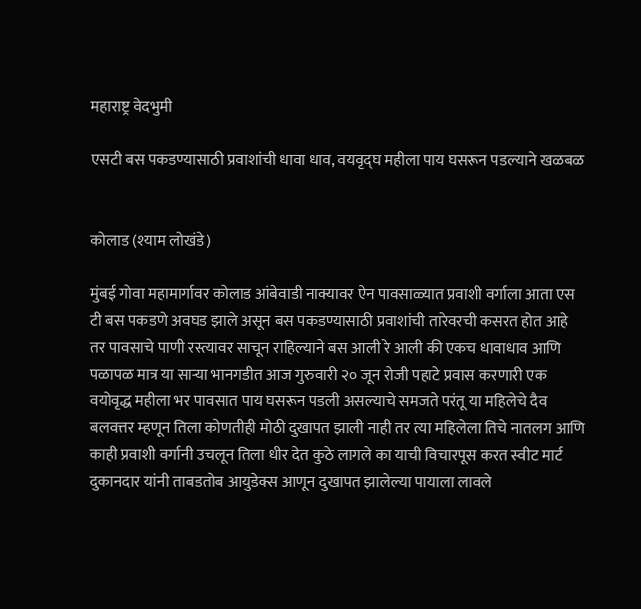महाराष्ट्र वेदभुमी

एसटी बस पकडण्यासाठी प्रवाशांची धावा धाव, वयवृद्घ महीला पाय घसरून पडल्याने खळबळ


कोलाड (श्याम लोखंडे)

मुंबई गोवा महामार्गावर कोलाड आंबेवाडी नाक्यावर ऐन पावसाळ्यात प्रवाशी वर्गाला आता एस टी बस पकडणे अवघड झाले असून बस पकडण्यासाठी प्रवाशांची तारेवरची कसरत होत आहे तर पावसाचे पाणी रस्त्यावर साचून राहिल्याने बस आली रे आली की एकच धावाधाव आणि पळापळ मात्र या साऱ्या भानगडीत आज गुरुवारी २० जून रोजी पहाटे प्रवास करणारी एक वयोवृद्ध महीला भर पावसात पाय घसरून पडली असल्याचे समजते परंतू या महिलेचे दैव बलवत्तर म्हणून तिला कोणतीही मोठी दुखापत झाली नाही तर त्या महिलेला तिचे नातलग आणि काही प्रवाशी वर्गानी उचलून तिला धीर देत कुठे लागले का याची विचारपूस करत स्वीट मार्ट दुकानदार यांनी ताबडतोब आयुडेक्स आणून दुखापत झालेल्या पायाला लावले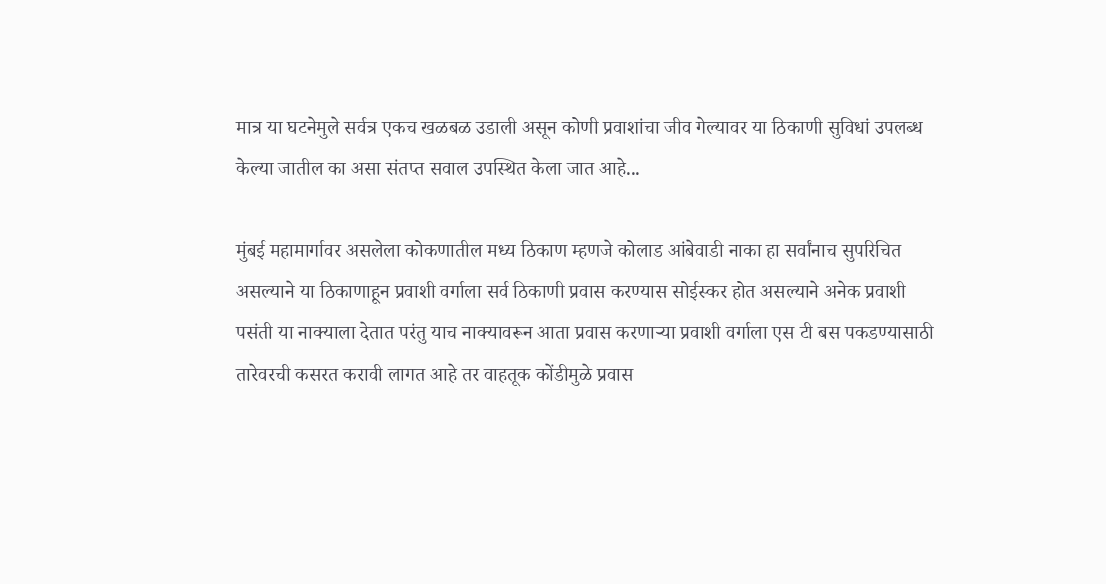मात्र या घटनेमुले सर्वत्र एकच खळबळ उडाली असून कोणी प्रवाशांचा जीव गेल्यावर या ठिकाणी सुविधां उपलब्ध केल्या जातील का असा संतप्त सवाल उपस्थित केला जात आहे...

मुंबई महामार्गावर असलेला कोकणातील मध्य ठिकाण म्हणजे कोलाड आंबेवाडी नाका हा सर्वांनाच सुपरिचित असल्याने या ठिकाणाहून प्रवाशी वर्गाला सर्व ठिकाणी प्रवास करण्यास सोईस्कर होत असल्याने अनेक प्रवाशी पसंती या नाक्याला देतात परंतु याच नाक्यावरून आता प्रवास करणाऱ्या प्रवाशी वर्गाला एस टी बस पकडण्यासाठी तारेवरची कसरत करावी लागत आहे तर वाहतूक कोंडीमुळे प्रवास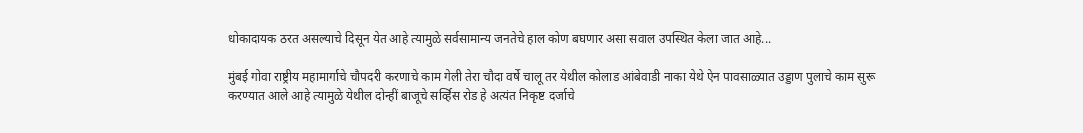धोकादायक ठरत असल्याचे दिसून येत आहे त्यामुळे सर्वसामान्य जनतेचे हाल कोण बघणार असा सवाल उपस्थित केला जात आहे...

मुंबई गोवा राष्ट्रीय महामार्गाचे चौपदरी करणाचे काम गेली तेरा चौदा वर्षे चालू तर येथील कोलाड आंबेवाडी नाका येथे ऐन पावसाळ्यात उड्डाण पुलाचे काम सुरू करण्यात आले आहे त्यामुळे येथील दोन्हीं बाजूचे सर्व्हिस रोड हे अत्यंत निकृष्ट दर्जाचे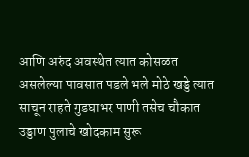आणि अरुंद अवस्थेत त्यात कोसळत असलेल्या पावसात पडले भले मोठे खड्डे त्यात साचून राहते गुडघाभर पाणी तसेच चौकात उड्डाण पुलाचे खोदकाम सुरू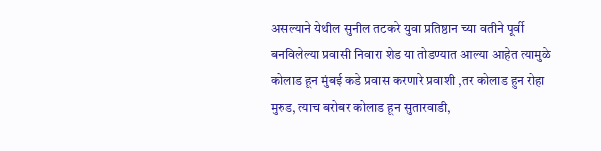असल्याने येथील सुनील तटकरे युवा प्रतिष्ठान च्या वतीने पूर्वी बनविलेल्या प्रवासी निवारा शेड या तोडण्यात आल्या आहेत त्यामुळे कोलाड हून मुंबई कडे प्रवास करणारे प्रवाशी ,तर कोलाड हुन रोहा मुरुड, त्याच बरोबर कोलाड हून सुतारवाडी,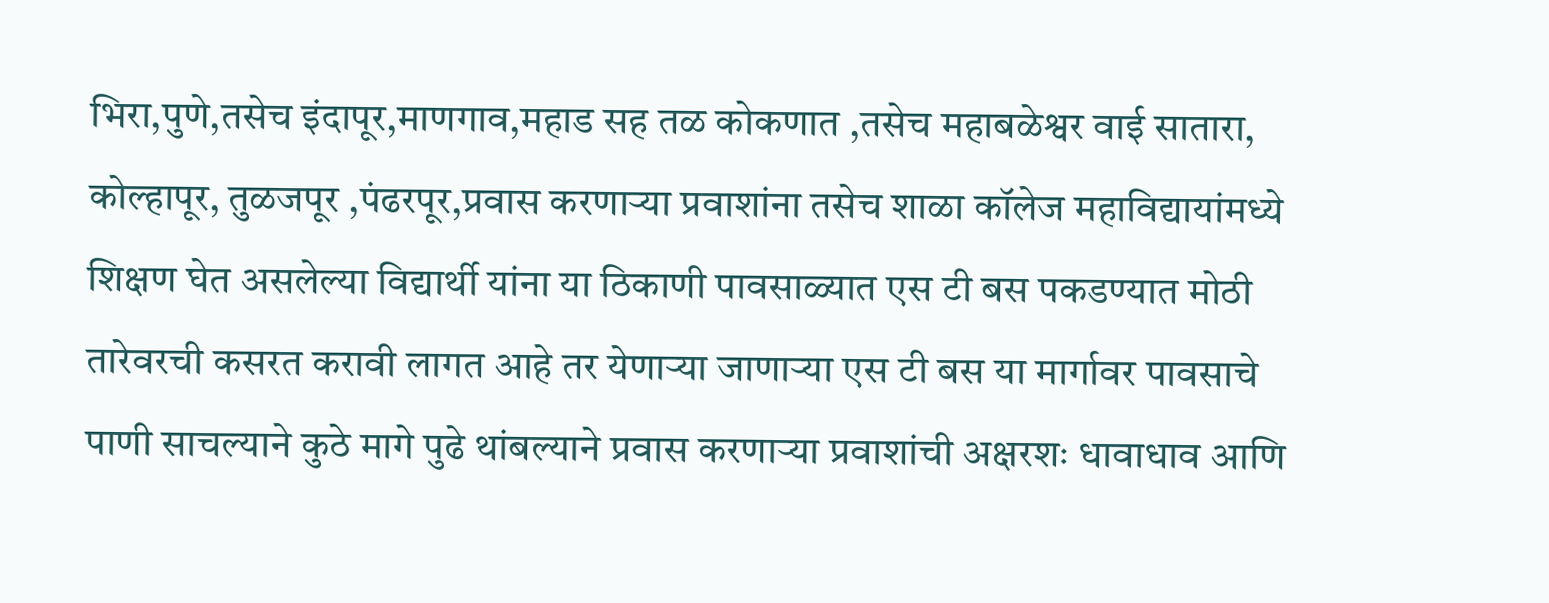भिरा,पुणे,तसेच इंदापूर,माणगाव,महाड सह तळ कोकणात ,तसेच महाबळेश्वर वाई सातारा, कोल्हापूर, तुळजपूर ,पंढरपूर,प्रवास करणाऱ्या प्रवाशांना तसेच शाळा कॉलेज महाविद्यायांमध्ये शिक्षण घेत असलेल्या विद्यार्थी यांना या ठिकाणी पावसाळ्यात एस टी बस पकडण्यात मोठी तारेवरची कसरत करावी लागत आहे तर येणाऱ्या जाणाऱ्या एस टी बस या मार्गावर पावसाचे पाणी साचल्याने कुठे मागे पुढे थांबल्याने प्रवास करणाऱ्या प्रवाशांची अक्षरशः धावाधाव आणि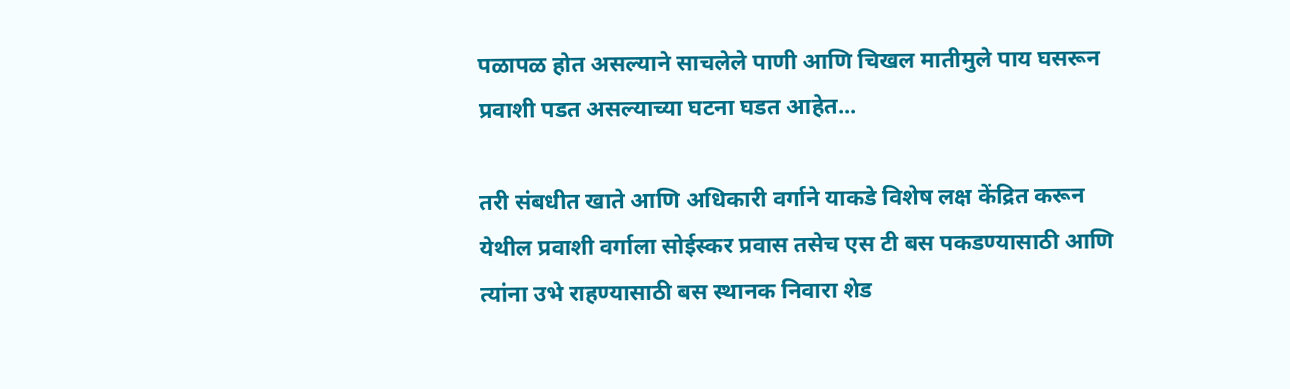पळापळ होत असल्याने साचलेले पाणी आणि चिखल मातीमुले पाय घसरून प्रवाशी पडत असल्याच्या घटना घडत आहेत...

तरी संबधीत खाते आणि अधिकारी वर्गाने याकडे विशेष लक्ष केंद्रित करून येथील प्रवाशी वर्गाला सोईस्कर प्रवास तसेच एस टी बस पकडण्यासाठी आणि त्यांना उभे राहण्यासाठी बस स्थानक निवारा शेड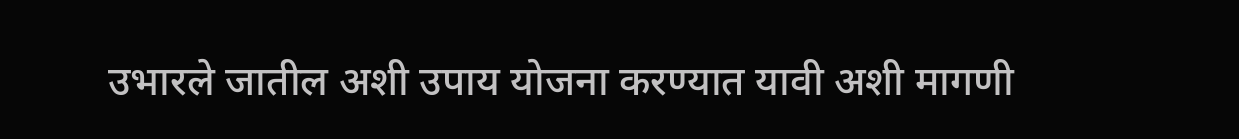उभारले जातील अशी उपाय योजना करण्यात यावी अशी मागणी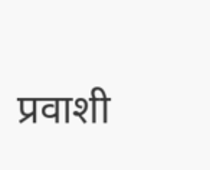प्रवाशी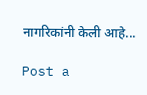नागरिकांनी केली आहे...

Post a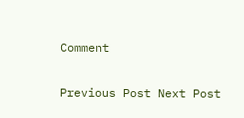Comment

Previous Post Next Post